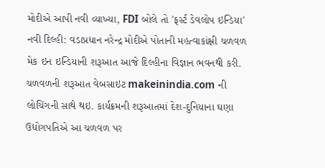મોદીએ આપી નવી વ્યાખ્યા, FDI બોલે તો 'ફર્સ્ટ ડેવલોપ ઇન્ડિયા'
નવી દિલ્હી: વડાપ્રધાન નરેન્દ્ર મોદીએ પોતાની મહત્વાકાંક્ષી ચળવળ મેક ઇન ઇન્ડિયાની શરૂઆત આજે દિલ્હીના વિજ્ઞાન ભવનથી કરી. ચળવળની શરૂઆત વેબસાઇટ makeinindia.com ની લોચિંગની સાથે થઇ. કાર્યક્રમની શરૂઆતમાં દેશ-દુનિયાના ઘણા ઉદ્યોગપતિએ આ ચળવળ પર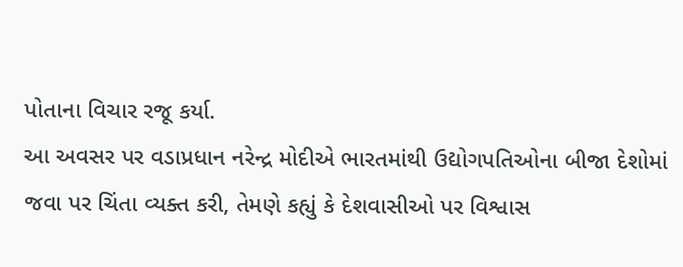પોતાના વિચાર રજૂ કર્યા.
આ અવસર પર વડાપ્રધાન નરેન્દ્ર મોદીએ ભારતમાંથી ઉદ્યોગપતિઓના બીજા દેશોમાં જવા પર ચિંતા વ્યક્ત કરી, તેમણે કહ્યું કે દેશવાસીઓ પર વિશ્વાસ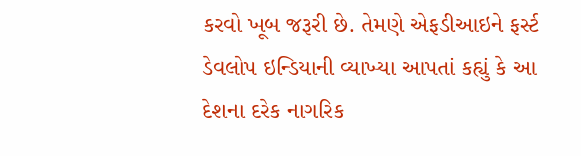કરવો ખૂબ જરૂરી છે. તેમણે એફડીઆઇને ફર્સ્ટ ડેવલોપ ઇન્ડિયાની વ્યાખ્યા આપતાં કહ્યું કે આ દેશના દરેક નાગરિક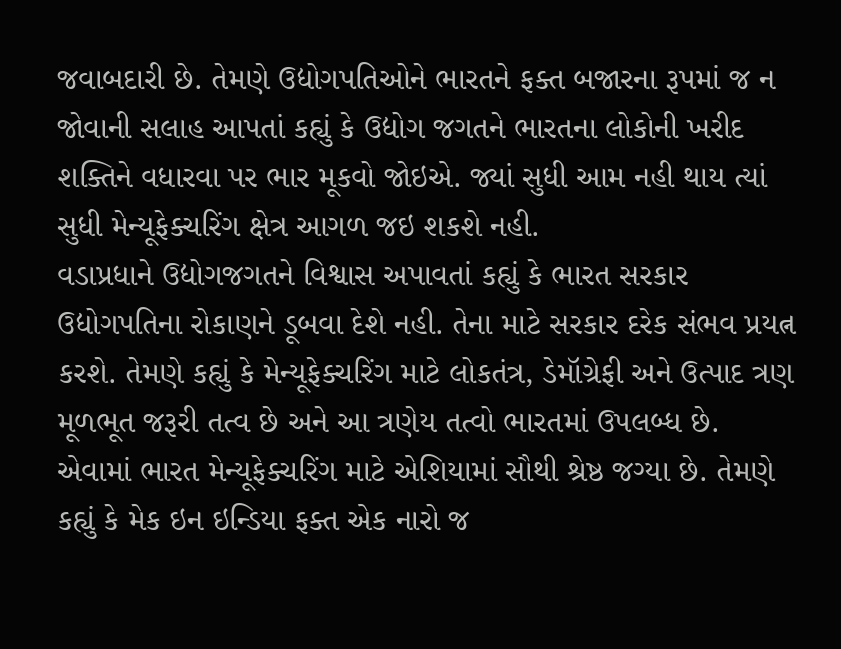જવાબદારી છે. તેમણે ઉદ્યોગપતિઓને ભારતને ફક્ત બજારના રૂપમાં જ ન જોવાની સલાહ આપતાં કહ્યું કે ઉદ્યોગ જગતને ભારતના લોકોની ખરીદ શક્તિને વધારવા પર ભાર મૂકવો જોઇએ. જ્યાં સુધી આમ નહી થાય ત્યાં સુધી મેન્યૂફેક્ચરિંગ ક્ષેત્ર આગળ જઇ શકશે નહી.
વડાપ્રધાને ઉદ્યોગજગતને વિશ્વાસ અપાવતાં કહ્યું કે ભારત સરકાર ઉદ્યોગપતિના રોકાણને ડૂબવા દેશે નહી. તેના માટે સરકાર દરેક સંભવ પ્રયત્ન કરશે. તેમણે કહ્યું કે મેન્યૂફેક્ચરિંગ માટે લોકતંત્ર, ડેમૉગ્રેફી અને ઉત્પાદ ત્રણ મૂળભૂત જરૂરી તત્વ છે અને આ ત્રણેય તત્વો ભારતમાં ઉપલબ્ધ છે. એવામાં ભારત મેન્યૂફેક્ચરિંગ માટે એશિયામાં સૌથી શ્રેષ્ઠ જગ્યા છે. તેમણે કહ્યું કે મેક ઇન ઇન્ડિયા ફક્ત એક નારો જ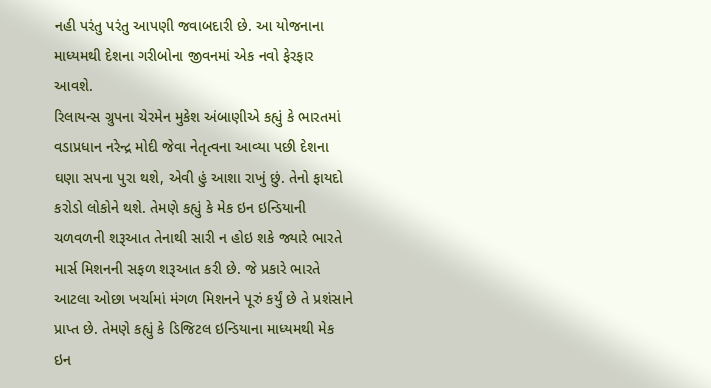નહી પરંતુ પરંતુ આપણી જવાબદારી છે. આ યોજનાના માધ્યમથી દેશના ગરીબોના જીવનમાં એક નવો ફેરફાર આવશે.
રિલાયન્સ ગ્રુપના ચેરમેન મુકેશ અંબાણીએ કહ્યું કે ભારતમાં વડાપ્રધાન નરેન્દ્ર મોદી જેવા નેતૃત્વના આવ્યા પછી દેશના ઘણા સપના પુરા થશે, એવી હું આશા રાખું છું. તેનો ફાયદો કરોડો લોકોને થશે. તેમણે કહ્યું કે મેક ઇન ઇન્ડિયાની ચળવળની શરૂઆત તેનાથી સારી ન હોઇ શકે જ્યારે ભારતે માર્સ મિશનની સફળ શરૂઆત કરી છે. જે પ્રકારે ભારતે આટલા ઓછા ખર્ચામાં મંગળ મિશનને પૂરું કર્યું છે તે પ્રશંસાને પ્રાપ્ત છે. તેમણે કહ્યું કે ડિજિટલ ઇન્ડિયાના માધ્યમથી મેક ઇન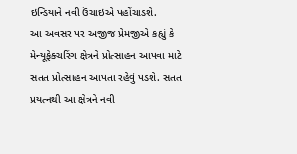ઇન્ડિયાને નવી ઉંચાઇએ પહોંચાડશે.
આ અવસર પર અજીજ પ્રેમજીએ કહ્યું કે મેન્યૂફેક્ચરિંગ ક્ષેત્રને પ્રોત્સાહન આપવા માટે સતત પ્રોત્સાહન આપતા રહેવું પડશે. સતત પ્રયત્નથી આ ક્ષેત્રને નવી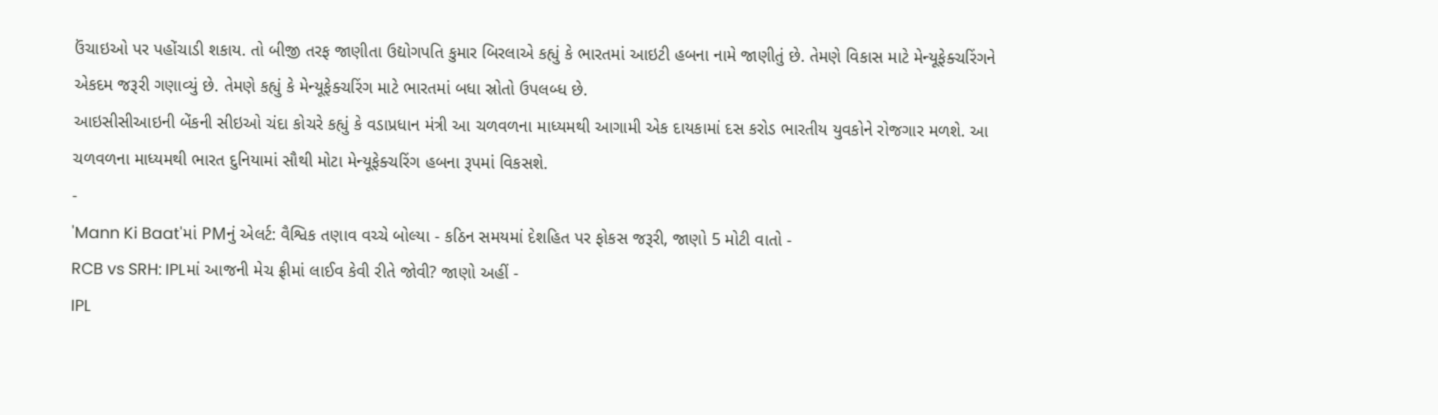ઉંચાઇઓ પર પહોંચાડી શકાય. તો બીજી તરફ જાણીતા ઉદ્યોગપતિ કુમાર બિરલાએ કહ્યું કે ભારતમાં આઇટી હબના નામે જાણીતું છે. તેમણે વિકાસ માટે મેન્યૂફેક્ચરિંગને એકદમ જરૂરી ગણાવ્યું છે. તેમણે કહ્યું કે મેન્યૂફેક્ચરિંગ માટે ભારતમાં બધા સ્રોતો ઉપલબ્ધ છે.
આઇસીસીઆઇની બેંકની સીઇઓ ચંદા કોચરે કહ્યું કે વડાપ્રધાન મંત્રી આ ચળવળના માધ્યમથી આગામી એક દાયકામાં દસ કરોડ ભારતીય યુવકોને રોજગાર મળશે. આ ચળવળના માધ્યમથી ભારત દુનિયામાં સૌથી મોટા મેન્યૂફેક્ચરિંગ હબના રૂપમાં વિકસશે.
-
'Mann Ki Baat'માં PMનું એલર્ટ: વૈશ્વિક તણાવ વચ્ચે બોલ્યા - કઠિન સમયમાં દેશહિત પર ફોકસ જરૂરી, જાણો 5 મોટી વાતો -
RCB vs SRH: IPLમાં આજની મેચ ફ્રીમાં લાઈવ કેવી રીતે જોવી? જાણો અહીં -
IPL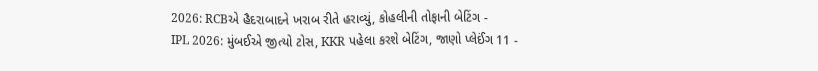2026: RCBએ હૈદરાબાદને ખરાબ રીતે હરાવ્યું, કોહલીની તોફાની બેટિંગ -
IPL 2026: મુંબઈએ જીત્યો ટોસ, KKR પહેલા કરશે બેટિંગ, જાણો પ્લેઈંગ 11 -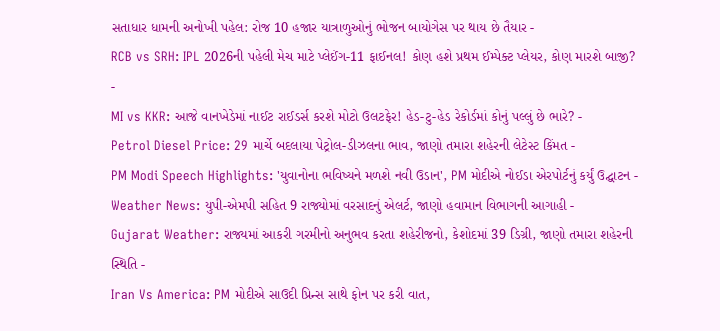સતાધાર ધામની અનોખી પહેલ: રોજ 10 હજાર યાત્રાળુઓનું ભોજન બાયોગેસ પર થાય છે તૈયાર -
RCB vs SRH: IPL 2026ની પહેલી મેચ માટે પ્લેઈંગ-11 ફાઈનલ! કોણ હશે પ્રથમ ઈમ્પેક્ટ પ્લેયર, કોણ મારશે બાજી? -
MI vs KKR: આજે વાનખેડેમાં નાઈટ રાઈડર્સ કરશે મોટો ઉલટફેર! હેડ-ટુ-હેડ રેકોર્ડમાં કોનું પલ્લું છે ભારે? -
Petrol Diesel Price: 29 માર્ચે બદલાયા પેટ્રોલ-ડીઝલના ભાવ, જાણો તમારા શહેરની લેટેસ્ટ કિંમત -
PM Modi Speech Highlights: 'યુવાનોના ભવિષ્યને મળશે નવી ઉડાન', PM મોદીએ નોઈડા એરપોર્ટનું કર્યું ઉદ્ઘાટન -
Weather News: યુપી-એમપી સહિત 9 રાજ્યોમાં વરસાદનું એલર્ટ, જાણો હવામાન વિભાગની આગાહી -
Gujarat Weather: રાજ્યમાં આકરી ગરમીનો અનુભવ કરતા શહેરીજનો, કેશોદમાં 39 ડિગ્રી, જાણો તમારા શહેરની સ્થિતિ -
Iran Vs America: PM મોદીએ સાઉદી પ્રિન્સ સાથે ફોન પર કરી વાત,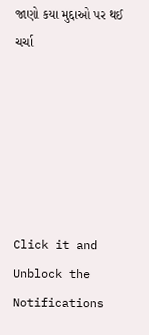જાણો કયા મુદ્દાઓ પર થઈ ચર્ચા






Click it and Unblock the Notifications